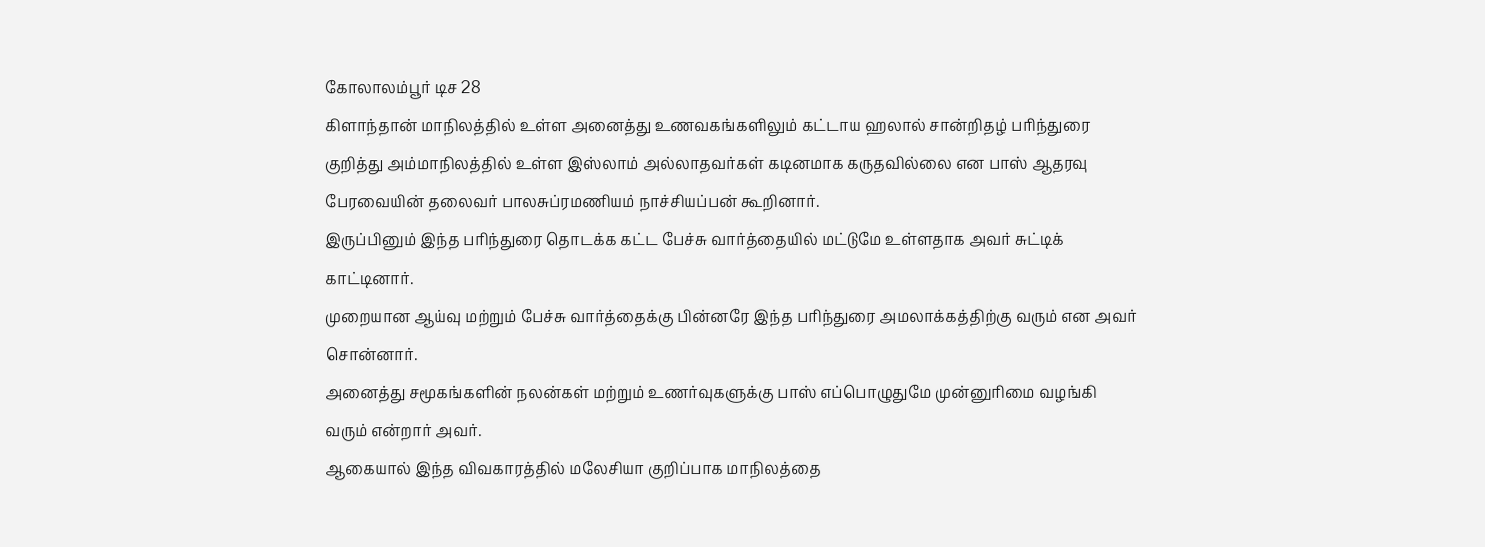கோலாலம்பூர் டிச 28
கிளாந்தான் மாநிலத்தில் உள்ள அனைத்து உணவகங்களிலும் கட்டாய ஹலால் சான்றிதழ் பரிந்துரை குறித்து அம்மாநிலத்தில் உள்ள இஸ்லாம் அல்லாதவர்கள் கடினமாக கருதவில்லை என பாஸ் ஆதரவு பேரவையின் தலைவர் பாலசுப்ரமணியம் நாச்சியப்பன் கூறினார்.
இருப்பினும் இந்த பரிந்துரை தொடக்க கட்ட பேச்சு வார்த்தையில் மட்டுமே உள்ளதாக அவர் சுட்டிக் காட்டினார்.
முறையான ஆய்வு மற்றும் பேச்சு வார்த்தைக்கு பின்னரே இந்த பரிந்துரை அமலாக்கத்திற்கு வரும் என அவர் சொன்னார்.
அனைத்து சமூகங்களின் நலன்கள் மற்றும் உணர்வுகளுக்கு பாஸ் எப்பொழுதுமே முன்னுரிமை வழங்கி வரும் என்றார் அவர்.
ஆகையால் இந்த விவகாரத்தில் மலேசியா குறிப்பாக மாநிலத்தை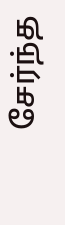சேர்ந்த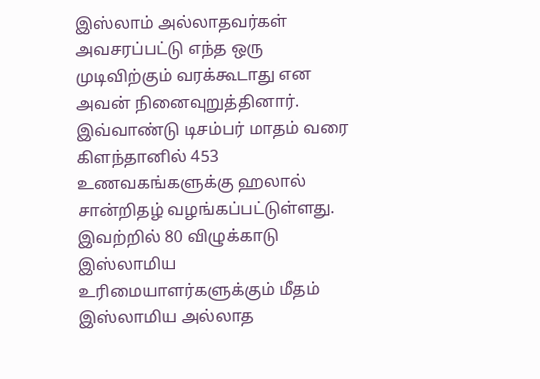இஸ்லாம் அல்லாதவர்கள் அவசரப்பட்டு எந்த ஒரு முடிவிற்கும் வரக்கூடாது என அவன் நினைவுறுத்தினார்.
இவ்வாண்டு டிசம்பர் மாதம் வரை கிளந்தானில் 453 உணவகங்களுக்கு ஹலால் சான்றிதழ் வழங்கப்பட்டுள்ளது.
இவற்றில் 80 விழுக்காடு இஸ்லாமிய உரிமையாளர்களுக்கும் மீதம் இஸ்லாமிய அல்லாத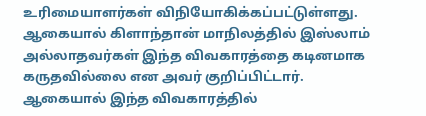உரிமையாளர்கள் விநியோகிக்கப்பட்டுள்ளது.
ஆகையால் கிளாந்தான் மாநிலத்தில் இஸ்லாம் அல்லாதவர்கள் இந்த விவகாரத்தை கடினமாக கருதவில்லை என அவர் குறிப்பிட்டார்.
ஆகையால் இந்த விவகாரத்தில்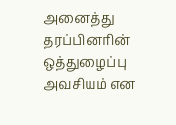அனைத்து தரப்பினரின் ஒத்துழைப்பு அவசியம் என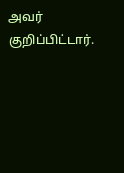அவர் குறிப்பிட்டார்.